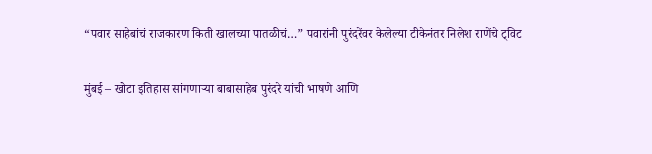“पवार साहेबांचं राजकारण किती खालच्या पातळीचं…” पवारांनी पुरंदरेंवर केलेल्या टीकेनंतर निलेश राणेंचे ट्विट

मुंबई – खोटा इतिहास सांगणाऱ्या बाबासाहेब पुरंदरे यांची भाषणे आणि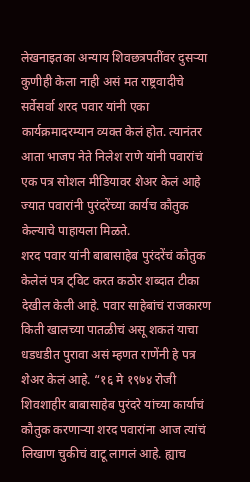लेखनाइतका अन्याय शिवछत्रपतींवर दुसऱ्या कुणीही केला नाही असं मत राष्ट्रवादीचे सर्वेसर्वा शरद पवार यांनी एका कार्यक्रमादरम्यान व्यक्त केलं होत. त्यानंतर आता भाजप नेते निलेश राणे यांनी पवारांचं एक पत्र सोशल मीडियावर शेअर केलं आहे ज्यात पवारांनी पुरंदरेंच्या कार्यच कौतुक केल्याचे पाहायला मिळते.
शरद पवार यांनी बाबासाहेब पुरंदरेंचं कौतुक केलेलं पत्र ट्विट करत कठोर शब्दात टीका देखील केली आहे. पवार साहेबांचं राजकारण किती खालच्या पातळीचं असू शकतं याचा धडधडीत पुरावा असं म्हणत राणेंनी हे पत्र शेअर केलं आहे. “१६ मे १९७४ रोजी शिवशाहीर बाबासाहेब पुरंदरे यांच्या कार्याचं कौतुक करणाऱ्या शरद पवारांना आज त्यांचं लिखाण चुकीचं वाटू लागलं आहे. ह्याच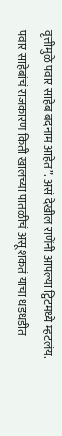वृत्तीमुळे पवार साहेब बदनाम आहेत”. असं देखील राणेंनी आपल्या ट्विटमध्ये म्हटलंय.
पवार साहेबांचं राजकारण किती खालच्या पातळीचं असू शकतं याचा धडधडीत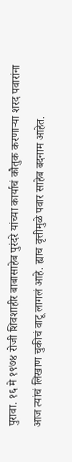पुरावा. १६ मे १९७४ रोजी शिवशाहीर बाबासाहेब पुरंदरे यांच्या कार्याचं कौतुक करणाऱ्या शरद पवारांना आज त्यांचं लिखाण चुकीचं वाटू लागलं आहे. ह्याच वृत्तीमुळे पवार साहेब बदनाम आहेत.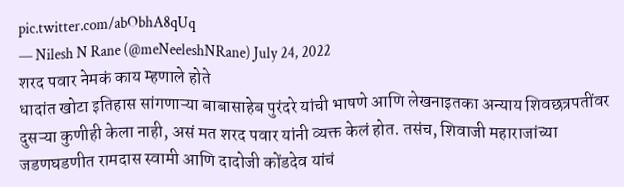pic.twitter.com/abObhA8qUq
— Nilesh N Rane (@meNeeleshNRane) July 24, 2022
शरद पवार नेमकं काय म्हणाले होते
धादांत खोटा इतिहास सांगणाऱ्या बाबासाहेब पुरंदरे यांची भाषणे आणि लेखनाइतका अन्याय शिवछत्रपतींवर दुसऱ्या कुणीही केला नाही, असं मत शरद पवार यांनी व्यक्त केलं होत. तसंच, शिवाजी महाराजांच्या जडणघडणीत रामदास स्वामी आणि दादोजी कोंडदेव यांचं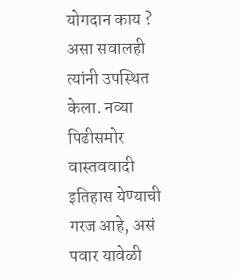योगदान काय ? असा सवालही त्यांनी उपस्थित केला. नव्या पिढीसमोर वास्तववादी इतिहास येण्याची गरज आहे, असं पवार यावेळी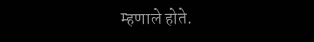म्हणाले होते.